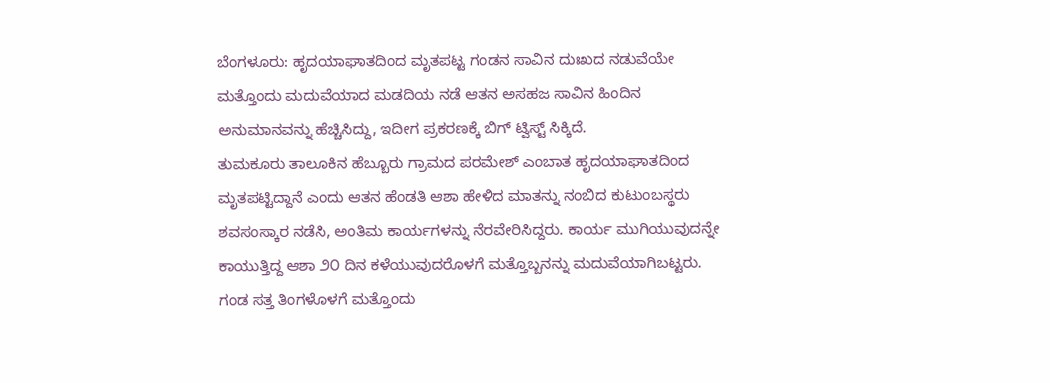ಬೆಂಗಳೂರು: ಹೃದಯಾಘಾತದಿಂದ ಮೃತಪಟ್ಟ ಗಂಡನ ಸಾವಿನ ದುಃಖದ ನಡುವೆಯೇ ಮತ್ತೊಂದು ಮದುವೆಯಾದ ಮಡದಿಯ ನಡೆ ಆತನ ಅಸಹಜ ಸಾವಿನ ಹಿಂದಿನ ಅನುಮಾನವನ್ನು ಹೆಚ್ಚಿಸಿದ್ದು, ಇದೀಗ ಪ್ರಕರಣಕ್ಕೆ ಬಿಗ್ ಟ್ವಿಸ್ಟ್ ಸಿಕ್ಕಿದೆ.
ತುಮಕೂರು ತಾಲೂಕಿನ ಹೆಬ್ಬೂರು ಗ್ರಾಮದ ಪರಮೇಶ್ ಎಂಬಾತ ಹೃದಯಾಘಾತದಿಂದ ಮೃತಪಟ್ಟಿದ್ದಾನೆ ಎಂದು ಆತನ ಹೆಂಡತಿ ಆಶಾ ಹೇಳಿದ ಮಾತನ್ನು ನಂಬಿದ ಕುಟುಂಬಸ್ಥರು ಶವಸಂಸ್ಕಾರ ನಡೆಸಿ, ಅಂತಿಮ ಕಾರ್ಯಗಳನ್ನು ನೆರವೇರಿಸಿದ್ದರು. ಕಾರ್ಯ ಮುಗಿಯುವುದನ್ನೇ ಕಾಯುತ್ತಿದ್ದ ಆಶಾ ೨೦ ದಿನ ಕಳೆಯುವುದರೊಳಗೆ ಮತ್ತೊಬ್ಬನನ್ನು ಮದುವೆಯಾಗಿಬಟ್ಟರು.
ಗಂಡ ಸತ್ತ ತಿಂಗಳೊಳಗೆ ಮತ್ತೊಂದು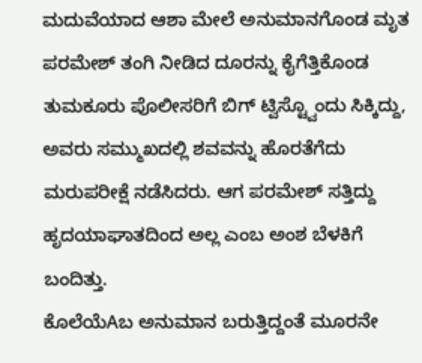ಮದುವೆಯಾದ ಆಶಾ ಮೇಲೆ ಅನುಮಾನಗೊಂಡ ಮೃತ ಪರಮೇಶ್ ತಂಗಿ ನೀಡಿದ ದೂರನ್ನು ಕೈಗೆತ್ತಿಕೊಂಡ ತುಮಕೂರು ಪೊಲೀಸರಿಗೆ ಬಿಗ್ ಟ್ವಿಸ್ಟ್ವೊಂದು ಸಿಕ್ಕಿದ್ದು, ಅವರು ಸಮ್ಮುಖದಲ್ಲಿ ಶವವನ್ನು ಹೊರತೆಗೆದು ಮರುಪರೀಕ್ಷೆ ನಡೆಸಿದರು. ಆಗ ಪರಮೇಶ್ ಸತ್ತಿದ್ದು ಹೃದಯಾಘಾತದಿಂದ ಅಲ್ಲ ಎಂಬ ಅಂಶ ಬೆಳಕಿಗೆ ಬಂದಿತ್ತು.
ಕೊಲೆಯೆAಬ ಅನುಮಾನ ಬರುತ್ತಿದ್ದಂತೆ ಮೂರನೇ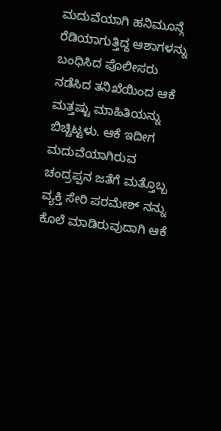ಮದುವೆಯಾಗಿ ಹನಿಮೂನ್ಗೆ ರೆಡಿಯಾಗುತ್ತಿದ್ದ ಆಶಾಗಳನ್ನು ಬಂಧಿಸಿದ ಪೊಲೀಸರು ನಡೆಸಿದ ತನಿಖೆಯಿಂದ ಆಕೆ ಮತ್ತಷ್ಟು ಮಾಹಿತಿಯನ್ನು ಬಿಚ್ಚಿಟ್ಟಳು. ಆಕೆ ಇದೀಗ ಮದುವೆಯಾಗಿರುವ ಚಂದ್ರಪ್ಪನ ಜತೆಗೆ ಮತ್ತೊಬ್ಬ ವ್ಯಕ್ತಿ ಸೇರಿ ಪರಮೇಶ್ ನನ್ನು ಕೊಲೆ ಮಾಡಿರುವುದಾಗಿ ಆಕೆ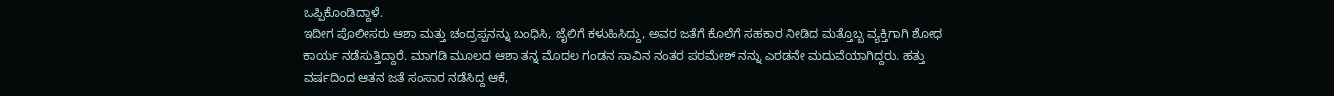ಒಪ್ಪಿಕೊಂಡಿದ್ದಾಳೆ.
ಇದೀಗ ಪೊಲೀಸರು ಆಶಾ ಮತ್ತು ಚಂದ್ರಪ್ಪನನ್ನು ಬಂಧಿಸಿ, ಜೈಲಿಗೆ ಕಳುಹಿಸಿದ್ದು, ಅವರ ಜತೆಗೆ ಕೊಲೆಗೆ ಸಹಕಾರ ನೀಡಿದ ಮತ್ತೊಬ್ಬ ವ್ಯಕ್ತಿಗಾಗಿ ಶೋಧ ಕಾರ್ಯ ನಡೆಸುತ್ತಿದ್ದಾರೆ. ಮಾಗಡಿ ಮೂಲದ ಆಶಾ ತನ್ನ ಮೊದಲ ಗಂಡನ ಸಾವಿನ ನಂತರ ಪರಮೇಶ್ ನನ್ನು ಎರಡನೇ ಮದುವೆಯಾಗಿದ್ದರು. ಹತ್ತು ವರ್ಷದಿಂದ ಆತನ ಜತೆ ಸಂಸಾರ ನಡೆಸಿದ್ದ ಆಕೆ,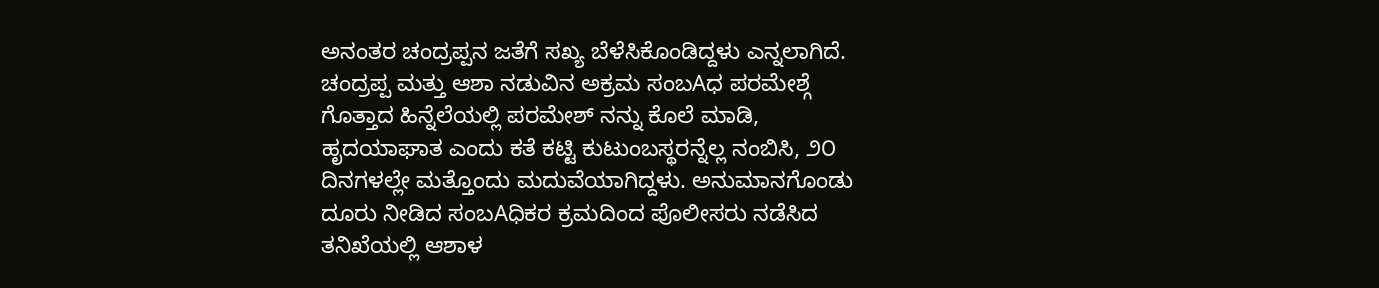ಅನಂತರ ಚಂದ್ರಪ್ಪನ ಜತೆಗೆ ಸಖ್ಯ ಬೆಳೆಸಿಕೊಂಡಿದ್ದಳು ಎನ್ನಲಾಗಿದೆ.
ಚಂದ್ರಪ್ಪ ಮತ್ತು ಆಶಾ ನಡುವಿನ ಅಕ್ರಮ ಸಂಬAಧ ಪರಮೇಶ್ಗೆ ಗೊತ್ತಾದ ಹಿನ್ನೆಲೆಯಲ್ಲಿ ಪರಮೇಶ್ ನನ್ನು ಕೊಲೆ ಮಾಡಿ, ಹೃದಯಾಘಾತ ಎಂದು ಕತೆ ಕಟ್ಟಿ ಕುಟುಂಬಸ್ಥರನ್ನೆಲ್ಲ ನಂಬಿಸಿ, ೨೦ ದಿನಗಳಲ್ಲೇ ಮತ್ತೊಂದು ಮದುವೆಯಾಗಿದ್ದಳು. ಅನುಮಾನಗೊಂಡು ದೂರು ನೀಡಿದ ಸಂಬAಧಿಕರ ಕ್ರಮದಿಂದ ಪೊಲೀಸರು ನಡೆಸಿದ ತನಿಖೆಯಲ್ಲಿ ಆಶಾಳ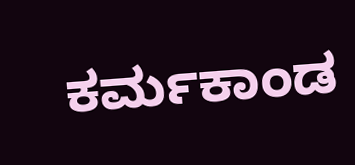ಕರ್ಮಕಾಂಡ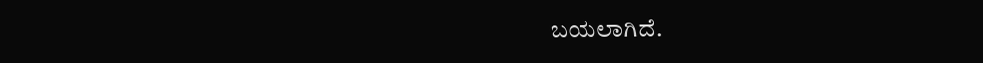ಬಯಲಾಗಿದೆ.